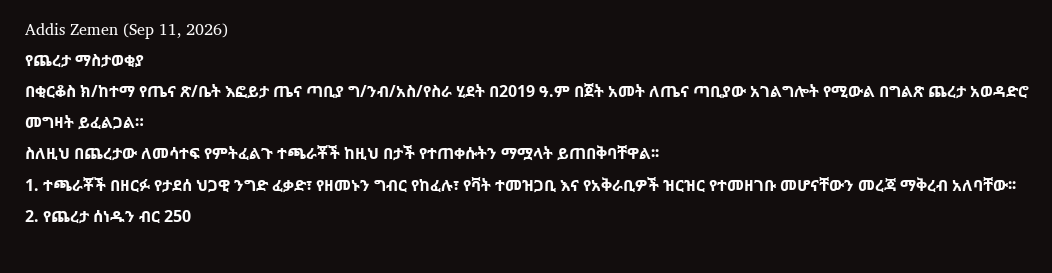Addis Zemen (Sep 11, 2026)
የጨረታ ማስታወቂያ
በቂርቆስ ክ/ከተማ የጤና ጽ/ቤት እፎይታ ጤና ጣቢያ ግ/ንብ/አስ/የስራ ሂደት በ2019 ዓ.ም በጀት አመት ለጤና ጣቢያው አገልግሎት የሚውል በግልጽ ጨረታ አወዳድሮ መግዛት ይፈልጋል።
ስለዚህ በጨረታው ለመሳተፍ የምትፈልጉ ተጫራቾች ከዚህ በታች የተጠቀሱትን ማሟላት ይጠበቅባቸዋል፡፡
1. ተጫራቾች በዘርፉ የታደሰ ህጋዊ ንግድ ፈቃድ፣ የዘመኑን ግብር የከፈሉ፣ የቫት ተመዝጋቢ እና የአቅራቢዎች ዝርዝር የተመዘገቡ መሆናቸውን መረጃ ማቅረብ አለባቸው፡፡
2. የጨረታ ሰነዱን ብር 250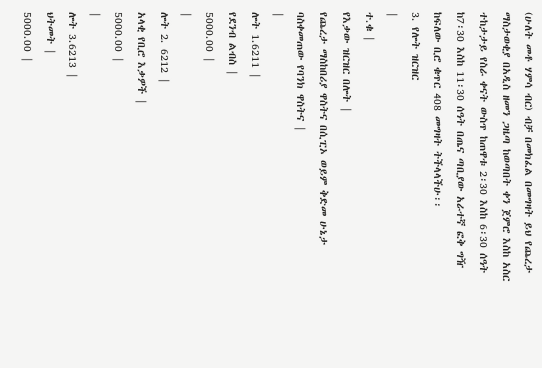(ሁለት መቶ ሃምሳ ብር) ብቻ በመክፈል በመግዛት ይህ የጨረታ ማስታወቂያ በአዲስ ዘመን ጋዜጣ ከወጣበት ቀን ጀምሮ እስከ አስር ተከታታይ የስራ ቀናት ውስጥ ከጠዋቱ 2፡30 እስከ 6፡30 ሰዓት ከ7፡30 እስከ 11፡30 ሰዓት በጤና ጣቢያው አራተኛ ፎቅ ግዥ ከፍለው ቢሮ ቁጥር 408 መግዛት ትችላላችሁ፡፡
3. የሎት ዝርዝር
|
ተ.ቁ |
የእቃው ዝርዝር በሎት |
የጨረታ ማስከበሪያ ዋስትና በሲፒኦ ወይም ቅድመ ሁኔታ ባስቀመጠው የባንክ ዋስትና |
|
ሎት 1.6211 |
የደንብ ልብስ |
5000.00 |
|
ሎት 2. 6212 |
አላቂ የቢሮ እቃዎች |
5000.00 |
|
ሎት 3.6213 |
ህትመት |
5000.00 |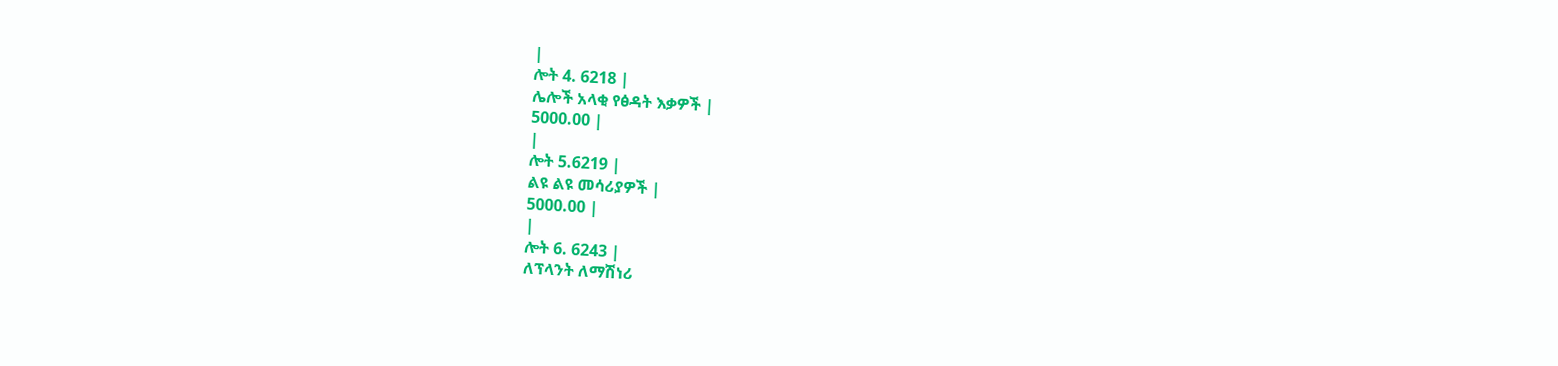|
ሎት 4. 6218 |
ሌሎች አላቂ የፅዳት እቃዎች |
5000.00 |
|
ሎት 5.6219 |
ልዩ ልዩ መሳሪያዎች |
5000.00 |
|
ሎት 6. 6243 |
ለፕላንት ለማሽነሪ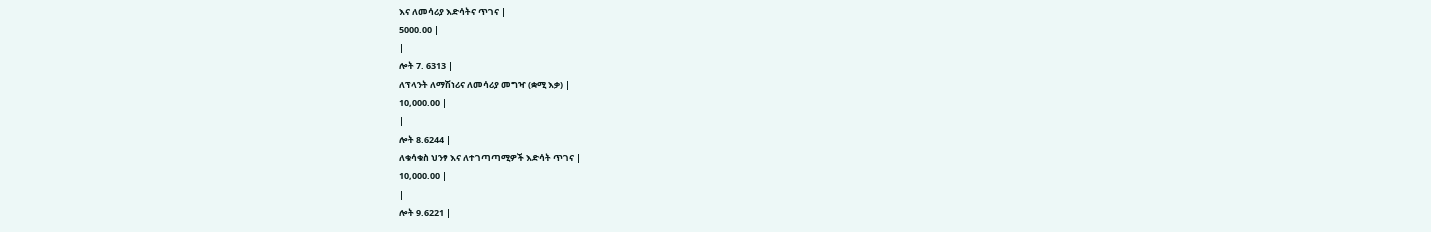እና ለመሳሪያ እድሳትና ጥገና |
5000.00 |
|
ሎት 7. 6313 |
ለፕላንት ለማሽነሪና ለመሳሪያ መግዣ (ቋሚ እቃ) |
10,000.00 |
|
ሎት 8.6244 |
ለቁሳቁስ ህንፃ እና ለተገጣጣሚዎች እድሳት ጥገና |
10,000.00 |
|
ሎት 9.6221 |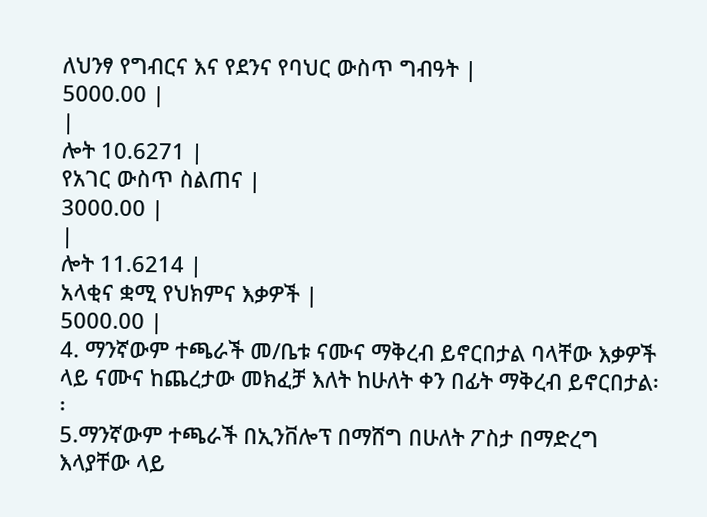ለህንፃ የግብርና እና የደንና የባህር ውስጥ ግብዓት |
5000.00 |
|
ሎት 10.6271 |
የአገር ውስጥ ስልጠና |
3000.00 |
|
ሎት 11.6214 |
አላቂና ቋሚ የህክምና እቃዎች |
5000.00 |
4. ማንኛውም ተጫራች መ/ቤቱ ናሙና ማቅረብ ይኖርበታል ባላቸው እቃዎች ላይ ናሙና ከጨረታው መክፈቻ እለት ከሁለት ቀን በፊት ማቅረብ ይኖርበታል፡፡
5.ማንኛውም ተጫራች በኢንቨሎፕ በማሸግ በሁለት ፖስታ በማድረግ እላያቸው ላይ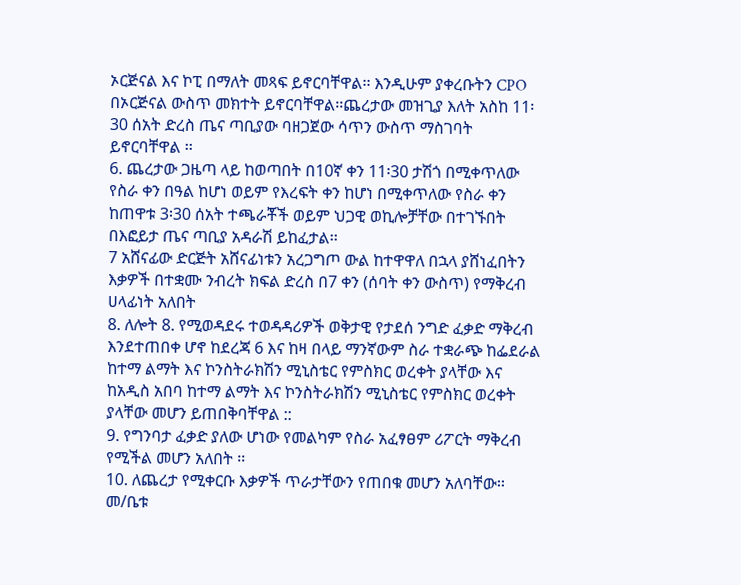ኦርጅናል እና ኮፒ በማለት መጻፍ ይኖርባቸዋል፡፡ እንዲሁም ያቀረቡትን CPO በኦርጅናል ውስጥ መክተት ይኖርባቸዋል፡፡ጨረታው መዝጊያ እለት አስከ 11፡30 ሰአት ድረስ ጤና ጣቢያው ባዘጋጀው ሳጥን ውስጥ ማስገባት ይኖርባቸዋል ፡፡
6. ጨረታው ጋዜጣ ላይ ከወጣበት በ10ኛ ቀን 11፡30 ታሽጎ በሚቀጥለው የስራ ቀን በዓል ከሆነ ወይም የእረፍት ቀን ከሆነ በሚቀጥለው የስራ ቀን ከጠዋቱ 3፡30 ሰአት ተጫራቾች ወይም ህጋዊ ወኪሎቻቸው በተገኙበት በእፎይታ ጤና ጣቢያ አዳራሽ ይከፈታል፡፡
7 አሸናፊው ድርጅት አሸናፊነቱን አረጋግጦ ውል ከተዋዋለ በኋላ ያሸነፈበትን እቃዎች በተቋሙ ንብረት ክፍል ድረስ በ7 ቀን (ሰባት ቀን ውስጥ) የማቅረብ ሀላፊነት አለበት
8. ለሎት 8. የሚወዳደሩ ተወዳዳሪዎች ወቅታዊ የታደሰ ንግድ ፈቃድ ማቅረብ እንደተጠበቀ ሆኖ ከደረጃ 6 እና ከዛ በላይ ማንኛውም ስራ ተቋራጭ ከፌደራል ከተማ ልማት እና ኮንስትራክሽን ሚኒስቴር የምስክር ወረቀት ያላቸው እና ከአዲስ አበባ ከተማ ልማት እና ኮንስትራክሽን ሚኒስቴር የምስክር ወረቀት ያላቸው መሆን ይጠበቅባቸዋል ::
9. የግንባታ ፈቃድ ያለው ሆነው የመልካም የስራ አፈፃፀም ሪፖርት ማቅረብ የሚችል መሆን አለበት ፡፡
10. ለጨረታ የሚቀርቡ እቃዎች ጥራታቸውን የጠበቁ መሆን አለባቸው፡፡ መ/ቤቱ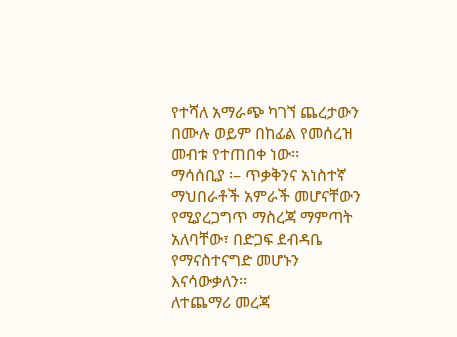የተሻለ አማራጭ ካገኘ ጨረታውን በሙሉ ወይም በከፊል የመሰረዝ መብቱ የተጠበቀ ነው፡፡
ማሳሰቢያ ፡– ጥቃቅንና አነስተኛ ማህበራቶች አምራች መሆናቸውን የሚያረጋግጥ ማስረጃ ማምጣት አለባቸው፣ በድጋፍ ደብዳቤ የማናስተናግድ መሆኑን እናሳውቃለን፡፡
ለተጨማሪ መረጃ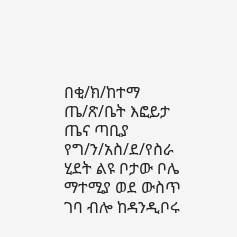በቂ/ክ/ከተማ ጤ/ጽ/ቤት እፎይታ ጤና ጣቢያ የግ/ን/አስ/ደ/የስራ ሂደት ልዩ ቦታው ቦሌ ማተሚያ ወደ ውስጥ ገባ ብሎ ከዳንዲቦሩ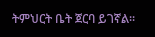ትምህርት ቤት ጀርባ ይገኛል፡፡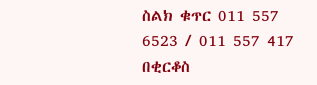ስልክ ቁጥር 011 557 6523 / 011 557 417
በቂርቆስ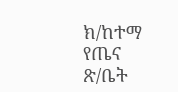ክ/ከተማ የጤና ጽ/ቤት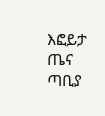እፎይታ ጤና ጣቢያ